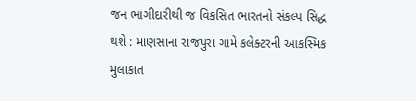જન ભાગીદારીથી જ વિકસિત ભારતનો સંકલ્પ સિદ્ધ થશે : માણસાના રાજપુરા ગામે કલેક્ટરની આકસ્મિક મુલાકાત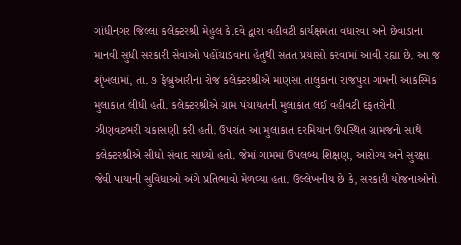ગાંધીનગર જિલ્લા કલેક્ટરશ્રી મેહુલ કે.દવે દ્વારા વહીવટી કાર્યક્ષમતા વધારવા અને છેવાડાના માનવી સુધી સરકારી સેવાઓ પહોંચાડવાના હેતુથી સતત પ્રયાસો કરવામાં આવી રહ્યા છે. આ જ શૃંખલામાં, તા. ૭ ફેબ્રુઆરીના રોજ કલેક્ટરશ્રીએ માણસા તાલુકાના રાજપુરા ગામની આકસ્મિક મુલાકાત લીધી હતી. કલેક્ટરશ્રીએ ગ્રામ પંચાયતની મુલાકાત લઈ વહીવટી દફતરોની ઝીણવટભરી ચકાસણી કરી હતી. ઉપરાંત આ મુલાકાત દરમિયાન ઉપસ્થિત ગ્રામજનો સાથે કલેક્ટરશ્રીએ સીધો સંવાદ સાધ્યો હતો. જેમાં ગામમાં ઉપલબ્ધ શિક્ષણ, આરોગ્ય અને સુરક્ષા જેવી પાયાની સુવિધાઓ અંગે પ્રતિભાવો મેળવ્યા હતા. ઉલ્લેખનીય છે કે, સરકારી યોજનાઓનો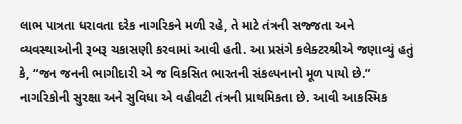લાભ પાત્રતા ધરાવતા દરેક નાગરિકને મળી રહે, તે માટે તંત્રની સજ્જતા અને વ્યવસ્થાઓની રૂબરૂ ચકાસણી કરવામાં આવી હતી. આ પ્રસંગે કલેક્ટરશ્રીએ જણાવ્યું હતું કે, “જન જનની ભાગીદારી એ જ વિકસિત ભારતની સંકલ્પનાનો મૂળ પાયો છે.” નાગરિકોની સુરક્ષા અને સુવિધા એ વહીવટી તંત્રની પ્રાથમિકતા છે. આવી આકસ્મિક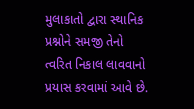મુલાકાતો દ્વારા સ્થાનિક પ્રશ્નોને સમજી તેનો ત્વરિત નિકાલ લાવવાનો પ્રયાસ કરવામાં આવે છે.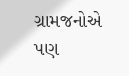ગ્રામજનોએ પણ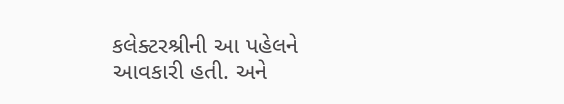કલેક્ટરશ્રીની આ પહેલને આવકારી હતી. અને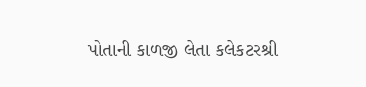પોતાની કાળજી લેતા કલેકટરશ્રી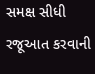સમક્ષ સીધી રજૂઆત કરવાની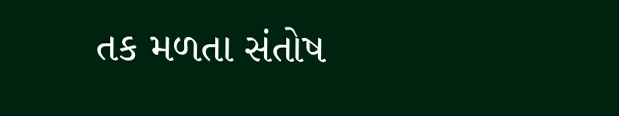તક મળતા સંતોષ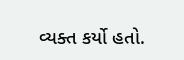વ્યક્ત કર્યો હતો.